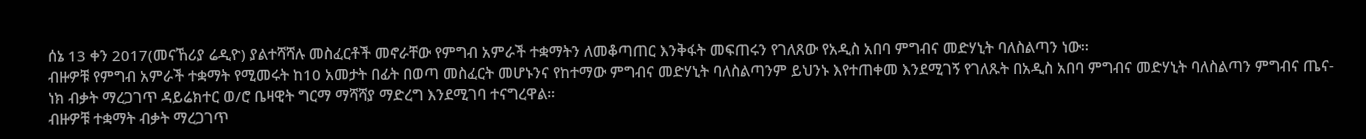ሰኔ 13 ቀን 2017(መናኸሪያ ሬዲዮ) ያልተሻሻሉ መስፈርቶች መኖራቸው የምግብ አምራች ተቋማትን ለመቆጣጠር እንቅፋት መፍጠሩን የገለጸው የአዲስ አበባ ምግብና መድሃኒት ባለስልጣን ነው፡፡
ብዙዎቹ የምግብ አምራች ተቋማት የሚመሩት ከ10 አመታት በፊት በወጣ መስፈርት መሆኑንና የከተማው ምግብና መድሃኒት ባለስልጣንም ይህንኑ እየተጠቀመ እንደሚገኝ የገለጹት በአዲስ አበባ ምግብና መድሃኒት ባለስልጣን ምግብና ጤና-ነክ ብቃት ማረጋገጥ ዳይሬክተር ወ/ሮ ቤዛዊት ግርማ ማሻሻያ ማድረግ እንደሚገባ ተናግረዋል።
ብዙዎቹ ተቋማት ብቃት ማረጋገጥ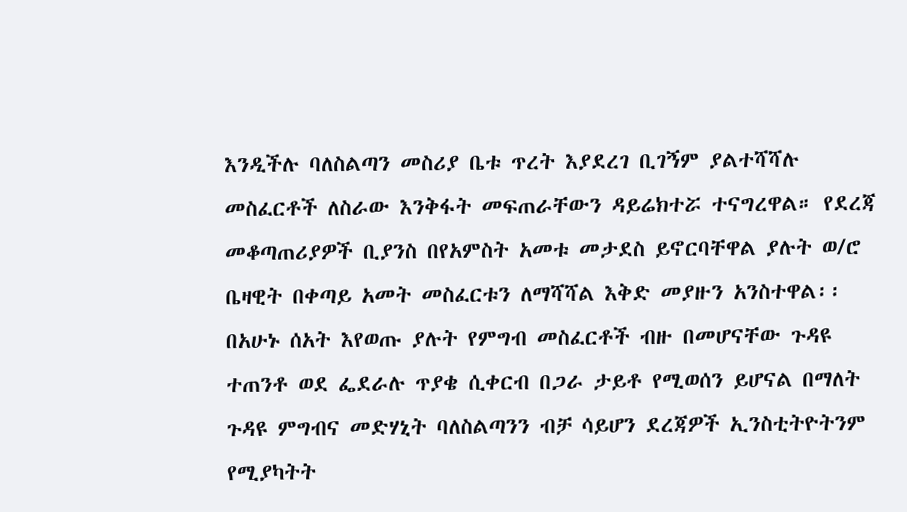እንዲችሉ ባለስልጣን መስሪያ ቤቱ ጥረት እያደረገ ቢገኝም ያልተሻሻሉ መስፈርቶች ለስራው እንቅፋት መፍጠራቸውን ዳይሬክተሯ ተናግረዋል። የደረጃ መቆጣጠሪያዎች ቢያንስ በየአምስት አመቱ መታደስ ይኖርባቸዋል ያሉት ወ/ሮ ቤዛዊት በቀጣይ አመት መስፈርቱን ለማሻሻል እቅድ መያዙን አንስተዋል፡፡
በአሁኑ ሰአት እየወጡ ያሉት የምግብ መስፈርቶች ብዙ በመሆናቸው ጉዳዩ ተጠንቶ ወደ ፌደራሉ ጥያቄ ሲቀርብ በጋራ ታይቶ የሚወሰን ይሆናል በማለት ጉዳዩ ምግብና መድሃኒት ባለስልጣንን ብቻ ሳይሆን ደረጃዎች ኢንስቲትዮትንም የሚያካትት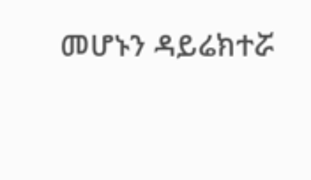መሆኑን ዳይሬክተሯ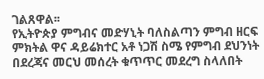ገልጸዋል፡፡
የኢትዮጵያ ምግብና መድሃኒት ባለስልጣን ምግብ ዘርፍ ምክትል ዋና ዳይሬክተር አቶ ነጋሽ ስሜ የምግብ ደህንነት በደረጃና መርህ መሰረት ቁጥጥር መደረግ ስላለበት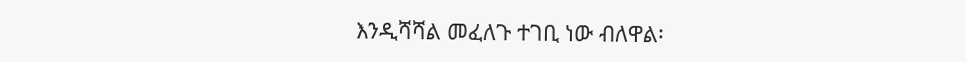እንዲሻሻል መፈለጉ ተገቢ ነው ብለዋል፡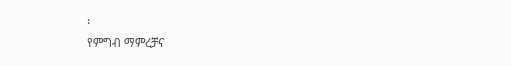፡
የምግብ ማምረቻና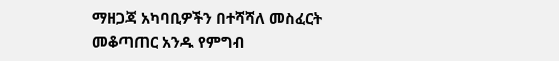ማዘጋጃ አካባቢዎችን በተሻሻለ መስፈርት መቆጣጠር አንዱ የምግብ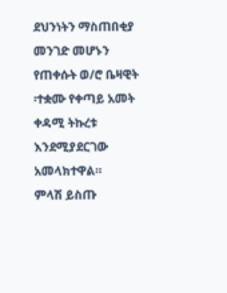ደህንነትን ማስጠበቂያ መንገድ መሆኑን የጠቀሱት ወ/ሮ ቤዛዊት ፡ተቋሙ የቀጣይ አመት ቀዳሚ ትኩረቱ እንደሚያደርገው አመላክተዋል።
ምላሽ ይስጡ